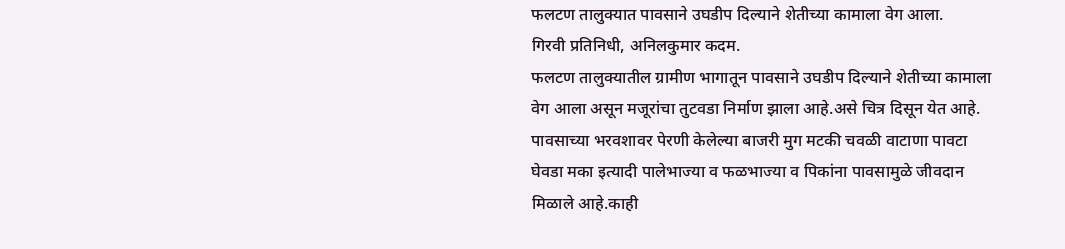फलटण तालुक्यात पावसाने उघडीप दिल्याने शेतीच्या कामाला वेग आला.
गिरवी प्रतिनिधी, अनिलकुमार कदम.
फलटण तालुक्यातील ग्रामीण भागातून पावसाने उघडीप दिल्याने शेतीच्या कामाला वेग आला असून मजूरांचा तुटवडा निर्माण झाला आहे.असे चित्र दिसून येत आहे.
पावसाच्या भरवशावर पेरणी केलेल्या बाजरी मुग मटकी चवळी वाटाणा पावटा घेवडा मका इत्यादी पालेभाज्या व फळभाज्या व पिकांना पावसामुळे जीवदान मिळाले आहे.काही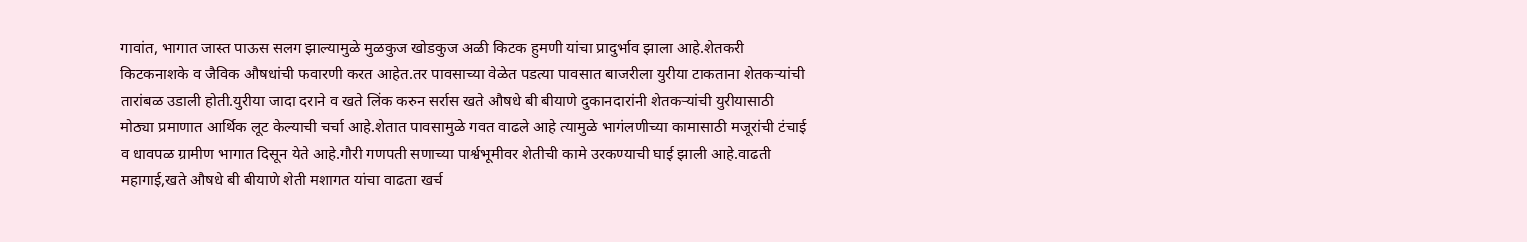गावांत, भागात जास्त पाऊस सलग झाल्यामुळे मुळकुज खोडकुज अळी किटक हुमणी यांचा प्रादुर्भाव झाला आहे.शेतकरी किटकनाशके व जैविक औषधांची फवारणी करत आहेत.तर पावसाच्या वेळेत पडत्या पावसात बाजरीला युरीया टाकताना शेतकऱ्यांची तारांबळ उडाली होती.युरीया जादा दराने व खते लिंक करुन सर्रास खते औषधे बी बीयाणे दुकानदारांनी शेतकऱ्यांची युरीयासाठी मोठ्या प्रमाणात आर्थिक लूट केल्याची चर्चा आहे.शेतात पावसामुळे गवत वाढले आहे त्यामुळे भागंलणीच्या कामासाठी मजूरांची टंचाई व धावपळ ग्रामीण भागात दिसून येते आहे.गौरी गणपती सणाच्या पार्श्वभूमीवर शेतीची कामे उरकण्याची घाई झाली आहे.वाढती महागाई,खते औषधे बी बीयाणे शेती मशागत यांचा वाढता खर्च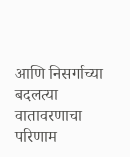आणि निसर्गाच्या बदलत्या वातावरणाचा परिणाम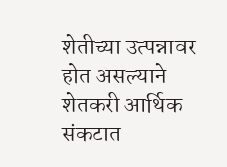शेतीच्या उत्पन्नावर होत असल्याने शेतकरी आर्थिक संकटात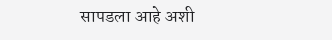सापडला आहे अशी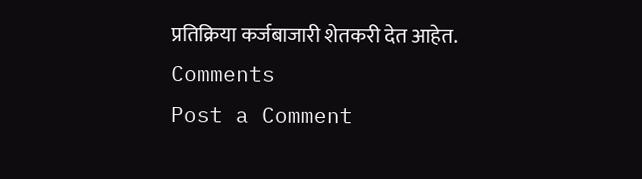प्रतिक्रिया कर्जबाजारी शेतकरी देत आहेत.
Comments
Post a Comment